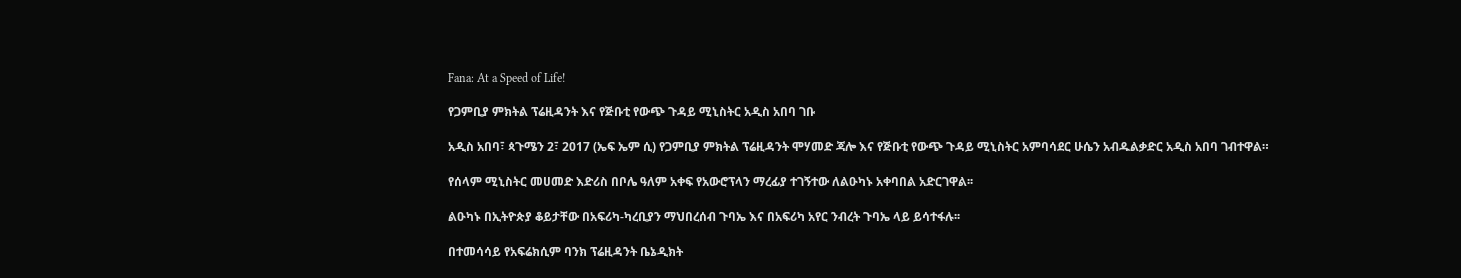Fana: At a Speed of Life!

የጋምቢያ ምክትል ፕሬዚዳንት እና የጅቡቲ የውጭ ጉዳይ ሚኒስትር አዲስ አበባ ገቡ

አዲስ አበባ፣ ጳጉሜን 2፣ 2017 (ኤፍ ኤም ሲ) የጋምቢያ ምክትል ፕሬዚዳንት ሞሃመድ ጃሎ እና የጅቡቲ የውጭ ጉዳይ ሚኒስትር አምባሳደር ሁሴን አብዱልቃድር አዲስ አበባ ገብተዋል።

የሰላም ሚኒስትር መሀመድ እድሪስ በቦሌ ዓለም አቀፍ የአውሮፕላን ማረፊያ ተገኝተው ለልዑካኑ አቀባበል አድርገዋል፡፡

ልዑካኑ በኢትዮጵያ ቆይታቸው በአፍሪካ-ካረቢያን ማህበረሰብ ጉባኤ እና በአፍሪካ አየር ንብረት ጉባኤ ላይ ይሳተፋሉ፡፡

በተመሳሳይ የአፍሬክሲም ባንክ ፕሬዚዳንት ቤኔዲክት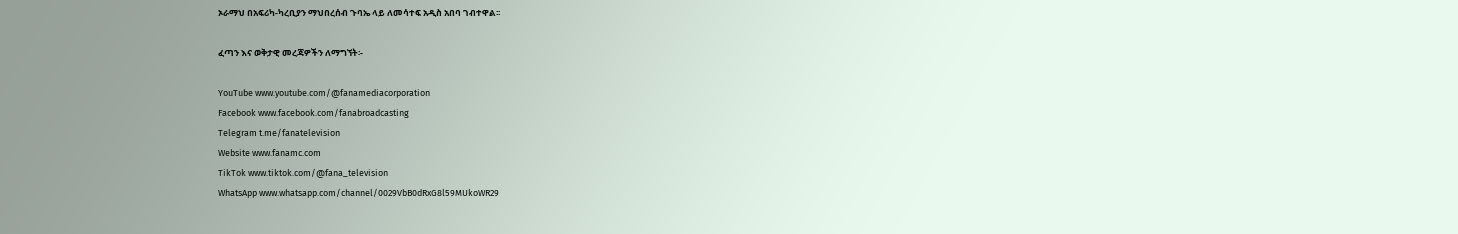ኦራማህ በአፍሪካ-ካረቢያን ማህበረሰብ ጉባኤ ላይ ለመሳተፍ አዲስ አበባ ገብተዋል፡፡

ፈጣን እና ወቅታዊ መረጃዎችን ለማግኘት፡-

YouTube www.youtube.com/@fanamediacorporation
Facebook www.facebook.com/fanabroadcasting
Telegram t.me/fanatelevision
Website www.fanamc.com
TikTok www.tiktok.com/@fana_television
WhatsApp www.whatsapp.com/channel/0029VbB0dRxG8l59MUkoWR29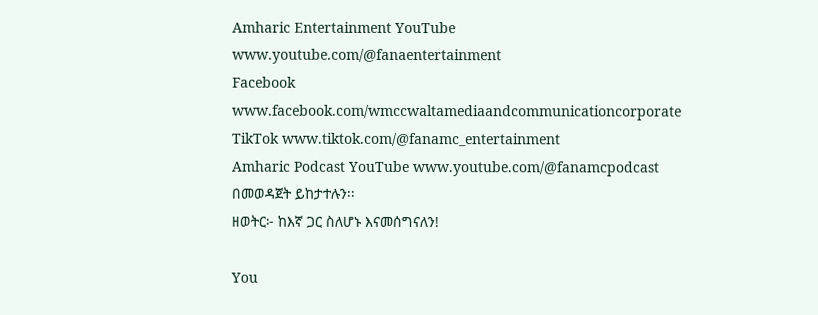Amharic Entertainment YouTube www.youtube.com/@fanaentertainment
Facebook www.facebook.com/wmccwaltamediaandcommunicationcorporate
TikTok www.tiktok.com/@fanamc_entertainment
Amharic Podcast YouTube www.youtube.com/@fanamcpodcast በመወዳጀት ይከታተሉን፡፡
ዘወትር፦ ከእኛ ጋር ስለሆኑ እናመሰግናለን!

You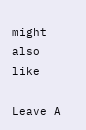might also like

Leave A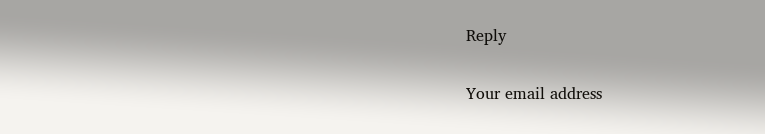Reply

Your email address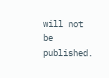will not be published.